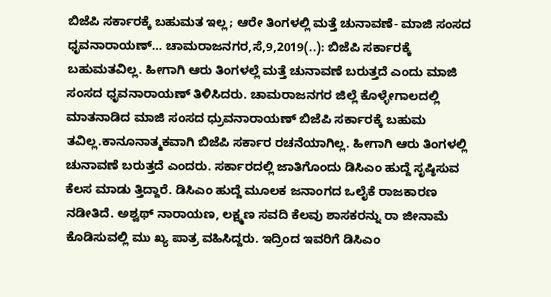ಬಿಜೆಪಿ ಸರ್ಕಾರಕ್ಕೆ ಬಹುಮತ ಇಲ್ಲ; ಆರೇ ತಿಂಗಳಲ್ಲಿ ಮತ್ತೆ ಚುನಾವಣೆ- ಮಾಜಿ ಸಂಸದ ಧೃವನಾರಾಯಣ್… ಚಾಮರಾಜನಗರ,ಸೆ,9,2019(..): ಬಿಜೆಪಿ ಸರ್ಕಾರಕ್ಕೆ ಬಹುಮತವಿಲ್ಲ. ಹೀಗಾಗಿ ಆರು ತಿಂಗಳಲ್ಲೆ ಮತ್ತೆ ಚುನಾವಣೆ ಬರುತ್ತದೆ ಎಂದು ಮಾಜಿ ಸಂಸದ ಧೃವನಾರಾಯಣ್ ತಿಳಿಸಿದರು. ಚಾಮರಾಜನಗರ ಜಿಲ್ಲೆ ಕೊಳ್ಳೇಗಾಲದಲ್ಲಿ ಮಾತನಾಡಿದ ಮಾಜಿ ಸಂಸದ ಧ್ರುವನಾರಾಯಣ್ ಬಿಜೆಪಿ ಸರ್ಕಾರಕ್ಕೆ ಬಹುಮ ತವಿಲ್ಲ.ಕಾನೂನಾತ್ಮಕವಾಗಿ ಬಿಜೆಪಿ ಸರ್ಕಾರ ರಚನೆಯಾಗಿಲ್ಲ. ಹೀಗಾಗಿ ಆರು ತಿಂಗಳಲ್ಲಿ ಚುನಾವಣೆ ಬರುತ್ತದೆ ಎಂದರು. ಸರ್ಕಾರದಲ್ಲಿ ಜಾತಿಗೊಂದು ಡಿಸಿಎಂ ಹುದ್ದೆ ಸೃಷ್ಠಿಸುವ ಕೆಲಸ ಮಾಡು ತ್ತಿದ್ದಾರೆ. ಡಿಸಿಎಂ ಹುದ್ದೆ ಮೂಲಕ ಜನಾಂಗದ ಒಲೈಕೆ ರಾಜಕಾರಣ ನಡೀತಿದೆ. ಅಶ್ವಥ್ ನಾರಾಯಣ, ಲಕ್ಷ್ಮಣ ಸವದಿ ಕೆಲವು ಶಾಸಕರನ್ನು ರಾ ಜೀನಾಮೆ ಕೊಡಿಸುವಲ್ಲಿ ಮು ಖ್ಯ ಪಾತ್ರ ವಹಿಸಿದ್ದರು. ಇದ್ರಿಂದ ಇವರಿಗೆ ಡಿಸಿಎಂ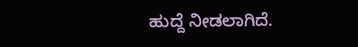ಹುದ್ದೆ ನೀಡಲಾಗಿದೆ.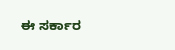ಈ ಸರ್ಕಾರ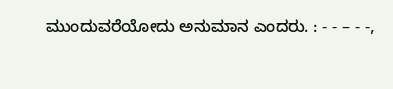ಮುಂದುವರೆಯೋದು ಅನುಮಾನ ಎಂದರು. : - - – - -,